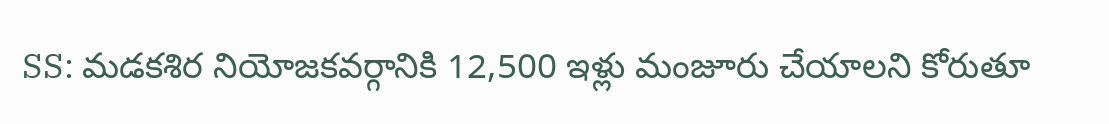SS: మడకశిర నియోజకవర్గానికి 12,500 ఇళ్లు మంజూరు చేయాలని కోరుతూ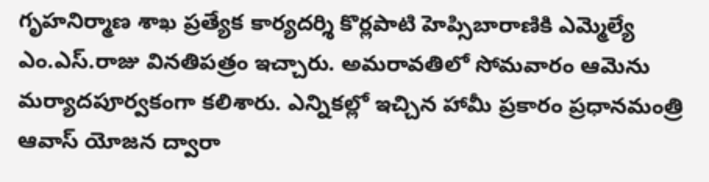గృహనిర్మాణ శాఖ ప్రత్యేక కార్యదర్శి కొర్లపాటి హెప్సిబారాణికి ఎమ్మెల్యే ఎం.ఎస్.రాజు వినతిపత్రం ఇచ్చారు. అమరావతిలో సోమవారం ఆమెను మర్యాదపూర్వకంగా కలిశారు. ఎన్నికల్లో ఇచ్చిన హామీ ప్రకారం ప్రధానమంత్రి ఆవాస్ యోజన ద్వారా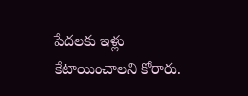పేదలకు ఇళ్లు కేటాయించాలని కోరారు.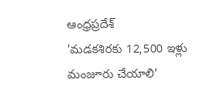ఆంధ్రప్రదేశ్
'మడకశిరకు 12,500 ఇళ్లు మంజూరు చేయాలి'